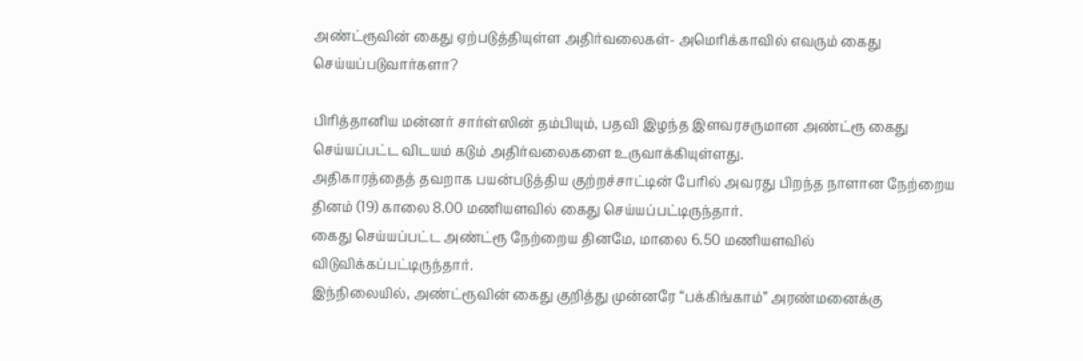அண்ட்ரூவின் கைது ஏற்படுத்தியுள்ள அதிர்வலைகள்- அமெரிக்காவில் எவரும் கைது செய்யப்படுவார்களா?

பிரித்தானிய மன்னர் சார்ள்ஸின் தம்பியும், பதவி இழந்த இளவரசருமான அண்ட்ரூ கைது செய்யப்பட்ட விடயம் கடும் அதிர்வலைகளை உருவாக்கியுள்ளது.
அதிகாரத்தைத் தவறாக பயன்படுத்திய குற்றச்சாட்டின் பேரில் அவரது பிறந்த நாளான நேற்றைய தினம் (19) காலை 8.00 மணியளவில் கைது செய்யப்பட்டிருந்தார்.
கைது செய்யப்பட்ட அண்ட்ரூ நேற்றைய தினமே, மாலை 6.50 மணியளவில் விடுவிக்கப்பட்டிருந்தார்.
இந்நிலையில், அண்ட்ரூவின் கைது குறித்து முன்னரே “பக்கிங்காம்” அரண்மனைக்கு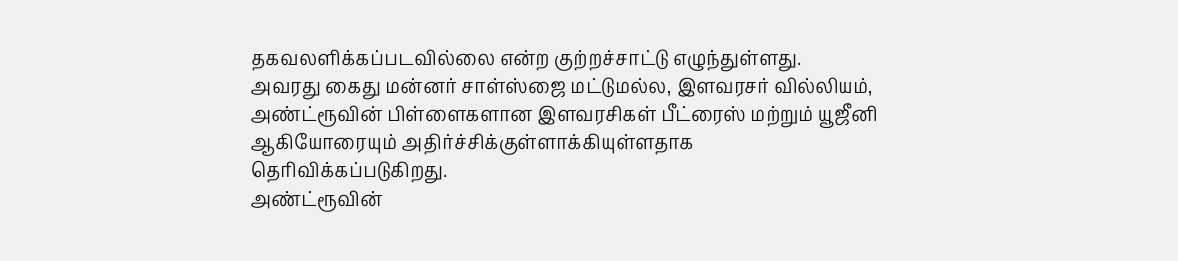தகவலளிக்கப்படவில்லை என்ற குற்றச்சாட்டு எழுந்துள்ளது.
அவரது கைது மன்னர் சாள்ஸ்ஜை மட்டுமல்ல, இளவரசர் வில்லியம், அண்ட்ரூவின் பிள்ளைகளான இளவரசிகள் பீட்ரைஸ் மற்றும் யூஜீனி ஆகியோரையும் அதிர்ச்சிக்குள்ளாக்கியுள்ளதாக தெரிவிக்கப்படுகிறது.
அண்ட்ரூவின்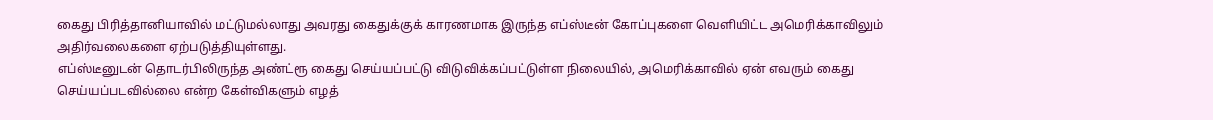கைது பிரித்தானியாவில் மட்டுமல்லாது அவரது கைதுக்குக் காரணமாக இருந்த எப்ஸ்டீன் கோப்புகளை வெளியிட்ட அமெரிக்காவிலும் அதிர்வலைகளை ஏற்படுத்தியுள்ளது.
எப்ஸ்டீனுடன் தொடர்பிலிருந்த அண்ட்ரூ கைது செய்யப்பட்டு விடுவிக்கப்பட்டுள்ள நிலையில், அமெரிக்காவில் ஏன் எவரும் கைது செய்யப்படவில்லை என்ற கேள்விகளும் எழத்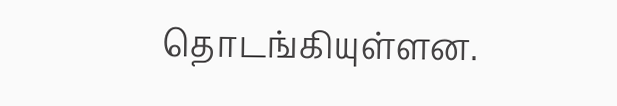தொடங்கியுள்ளன.